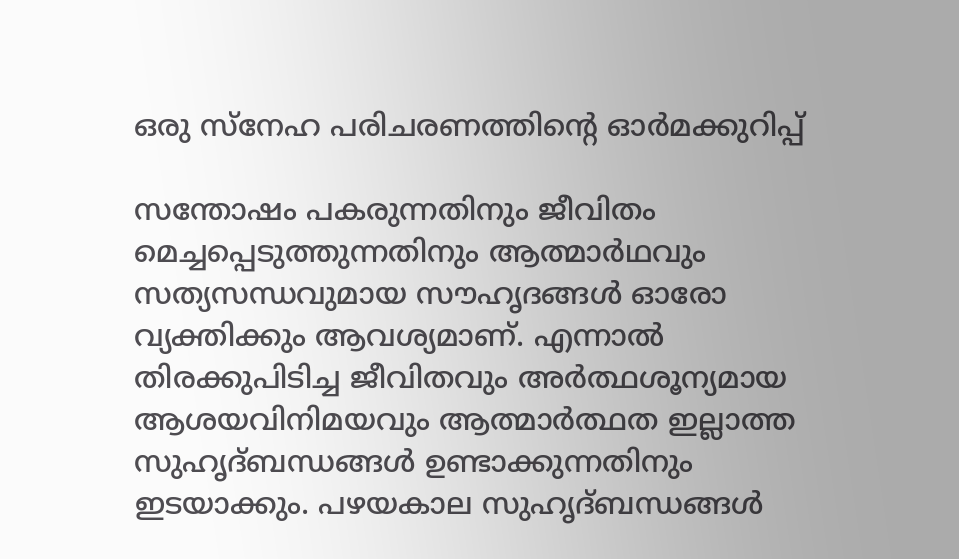ഒരു സ്‌നേഹ പരിചരണത്തിന്റെ ഓർമക്കുറിപ്പ്

സന്തോഷം പകരുന്നതിനും ജീവിതം മെച്ചപ്പെടുത്തുന്നതിനും ആത്മാർഥവും സത്യസന്ധവുമായ സൗഹൃദങ്ങൾ ഓരോ വ്യക്തിക്കും ആവശ്യമാണ്. എന്നാൽ തിരക്കുപിടിച്ച ജീവിതവും അർത്ഥശൂന്യമായ  ആശയവിനിമയവും ആത്മാർത്ഥത ഇല്ലാത്ത  സുഹൃദ്ബന്ധങ്ങൾ ഉണ്ടാക്കുന്നതിനും ഇടയാക്കും. പഴയകാല സുഹൃദ്ബന്ധങ്ങൾ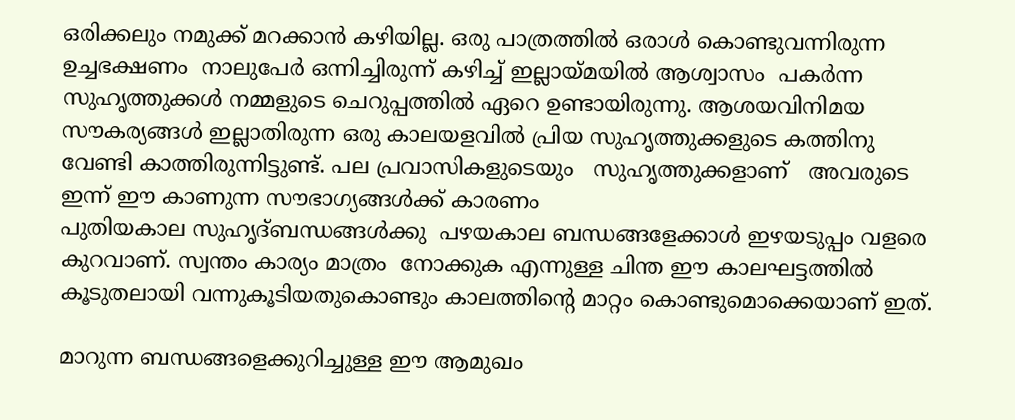ഒരിക്കലും നമുക്ക് മറക്കാൻ കഴിയില്ല. ഒരു പാത്രത്തിൽ ഒരാൾ കൊണ്ടുവന്നിരുന്ന ഉച്ചഭക്ഷണം  നാലുപേർ ഒന്നിച്ചിരുന്ന് കഴിച്ച് ഇല്ലായ്മയിൽ ആശ്വാസം  പകർന്ന സുഹൃത്തുക്കൾ നമ്മളുടെ ചെറുപ്പത്തിൽ ഏറെ ഉണ്ടായിരുന്നു. ആശയവിനിമയ സൗകര്യങ്ങൾ ഇല്ലാതിരുന്ന ഒരു കാലയളവിൽ പ്രിയ സുഹൃത്തുക്കളുടെ കത്തിനു വേണ്ടി കാത്തിരുന്നിട്ടുണ്ട്. പല പ്രവാസികളുടെയും   സുഹൃത്തുക്കളാണ്   അവരുടെ ഇന്ന് ഈ കാണുന്ന സൗഭാഗ്യങ്ങൾക്ക് കാരണം
പുതിയകാല സുഹൃദ്ബന്ധങ്ങൾക്കു  പഴയകാല ബന്ധങ്ങളേക്കാൾ ഇഴയടുപ്പം വളരെ കുറവാണ്. സ്വന്തം കാര്യം മാത്രം  നോക്കുക എന്നുള്ള ചിന്ത ഈ കാലഘട്ടത്തിൽ  കൂടുതലായി വന്നുകൂടിയതുകൊണ്ടും കാലത്തിന്റെ മാറ്റം കൊണ്ടുമൊക്കെയാണ് ഇത്.

മാറുന്ന ബന്ധങ്ങളെക്കുറിച്ചുള്ള ഈ ആമുഖം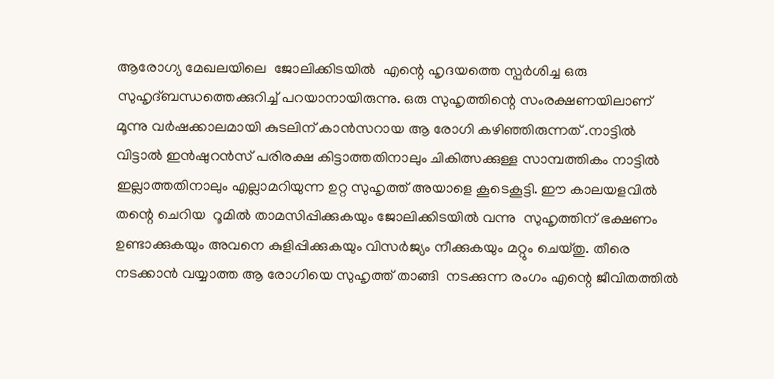ആരോഗ്യ മേഖലയിലെ  ജോലിക്കിടയിൽ  എന്റെ ഹൃദയത്തെ സ്പർശിച്ച ഒരു സുഹൃദ്ബന്ധത്തെക്കുറിച്ച് പറയാനായിരുന്നു. ഒരു സുഹൃത്തിന്റെ സംരക്ഷണയിലാണ്  മൂന്നു വർഷക്കാലമായി കുടലിന് കാൻസറായ ആ രോഗി കഴിഞ്ഞിരുന്നത് .നാട്ടിൽ വിട്ടാൽ ഇൻഷുറൻസ് പരിരക്ഷ കിട്ടാത്തതിനാലും ചികിത്സക്കുള്ള സാമ്പത്തികം നാട്ടിൽ ഇല്ലാത്തതിനാലും എല്ലാമറിയുന്ന ഉറ്റ സുഹൃത്ത് അയാളെ കൂടെകൂട്ടി. ഈ കാലയളവിൽ തന്റെ ചെറിയ  റൂമിൽ താമസിപ്പിക്കുകയും ജോലിക്കിടയിൽ വന്നു  സുഹൃത്തിന് ഭക്ഷണം ഉണ്ടാക്കുകയും അവനെ കുളിപ്പിക്കുകയും വിസർജ്യം നീക്കുകയും മറ്റും ചെയ്തു. തീരെ നടക്കാൻ വയ്യാത്ത ആ രോഗിയെ സുഹൃത്ത് താങ്ങി  നടക്കുന്ന രംഗം എന്റെ ജീവിതത്തിൽ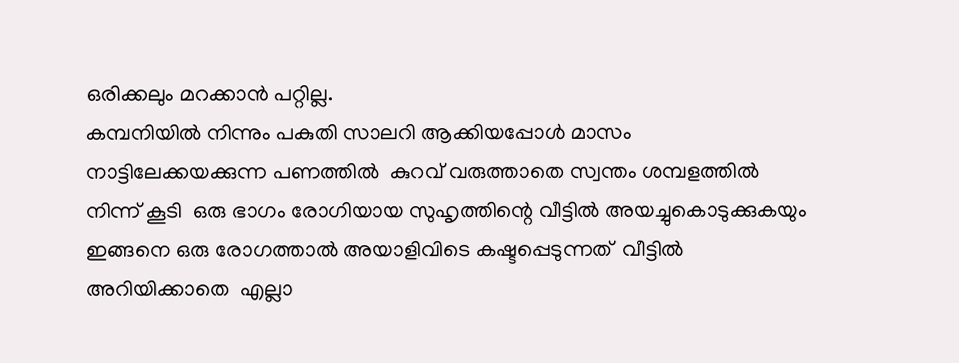ഒരിക്കലും മറക്കാൻ പറ്റില്ല.
കമ്പനിയിൽ നിന്നും പകുതി സാലറി ആക്കിയപ്പോൾ മാസം  നാട്ടിലേക്കയക്കുന്ന പണത്തിൽ  കുറവ് വരുത്താതെ സ്വന്തം ശമ്പളത്തിൽ നിന്ന് കൂടി  ഒരു ഭാഗം രോഗിയായ സുഹൃത്തിന്റെ വീട്ടിൽ അയച്ചുകൊടുക്കുകയും ഇങ്ങനെ ഒരു രോഗത്താൽ അയാളിവിടെ കഷ്ടപ്പെടുന്നത്  വീട്ടിൽ അറിയിക്കാതെ  എല്ലാ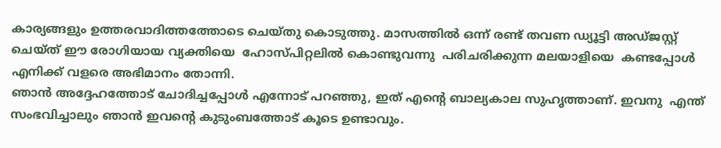കാര്യങ്ങളും ഉത്തരവാദിത്തത്തോടെ ചെയ്തു കൊടുത്തു. മാസത്തിൽ ഒന്ന് രണ്ട് തവണ ഡ്യൂട്ടി അഡ്ജസ്റ്റ് ചെയ്ത് ഈ രോഗിയായ വ്യക്തിയെ  ഹോസ്പിറ്റലിൽ കൊണ്ടുവന്നു  പരിചരിക്കുന്ന മലയാളിയെ  കണ്ടപ്പോൾ എനിക്ക് വളരെ അഭിമാനം തോന്നി.
ഞാൻ അദ്ദേഹത്തോട് ചോദിച്ചപ്പോൾ എന്നോട് പറഞ്ഞു, ഇത് എന്റെ ബാല്യകാല സുഹൃത്താണ്. ഇവനു  എന്ത് സംഭവിച്ചാലും ഞാൻ ഇവന്റെ കുടുംബത്തോട് കൂടെ ഉണ്ടാവും.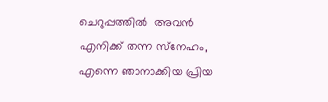ചെറുപ്പത്തിൽ  അവൻ എനിക്ക് തന്ന സ്‌നേഹം, എന്നെ ഞാനാക്കിയ പ്രിയ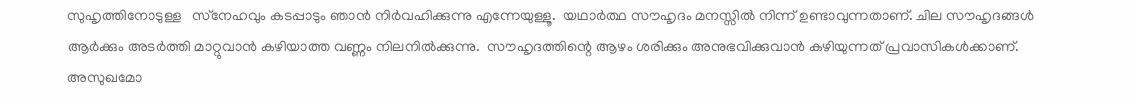സുഹൃത്തിനോടുള്ള   സ്‌നേഹവും കടപ്പാടും ഞാൻ നിർവഹിക്കുന്നു എന്നേയുള്ളൂ.  യഥാർത്ഥ സൗഹൃദം മനസ്സിൽ നിന്ന് ഉണ്ടാവുന്നതാണ്. ചില സൗഹൃദങ്ങൾ ആർക്കും അടർത്തി മാറ്റുവാൻ കഴിയാത്ത വണ്ണം നിലനിൽക്കുന്നു.  സൗഹൃദത്തിന്റെ ആഴം ശരിക്കും അനുഭവിക്കുവാൻ കഴിയുന്നത് പ്രവാസികൾക്കാണ്.  അസുഖമോ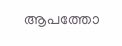ആപത്തോ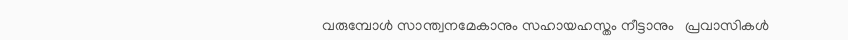വരുമ്പോൾ സാന്ത്വനമേകാനും സഹായഹസ്തം നീട്ടാനും   പ്രവാസികൾ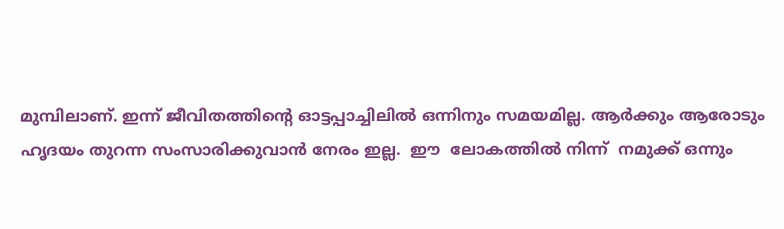മുമ്പിലാണ്. ഇന്ന് ജീവിതത്തിന്റെ ഓട്ടപ്പാച്ചിലിൽ ഒന്നിനും സമയമില്ല. ആർക്കും ആരോടും ഹൃദയം തുറന്ന സംസാരിക്കുവാൻ നേരം ഇല്ല.  ഈ  ലോകത്തിൽ നിന്ന്  നമുക്ക് ഒന്നും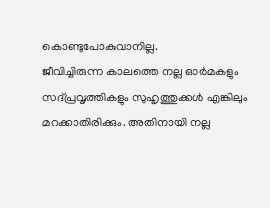കൊണ്ടുപോകുവാനില്ല.
ജീവിച്ചിരുന്ന കാലത്തെ നല്ല ഓർമകളും സദ്പ്രവൃത്തികളും സുഹൃത്തുക്കൾ എങ്കിലും മറക്കാതിരിക്കും. അതിനായി നല്ല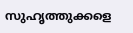സുഹൃത്തുക്കളെ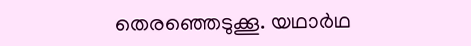തെരഞ്ഞെടുക്കൂ. യഥാർഥ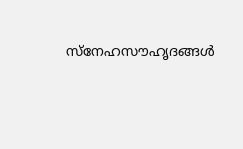സ്‌നേഹസൗഹൃദങ്ങൾ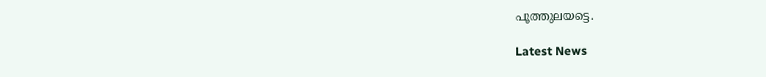പൂത്തുലയട്ടെ.

Latest News